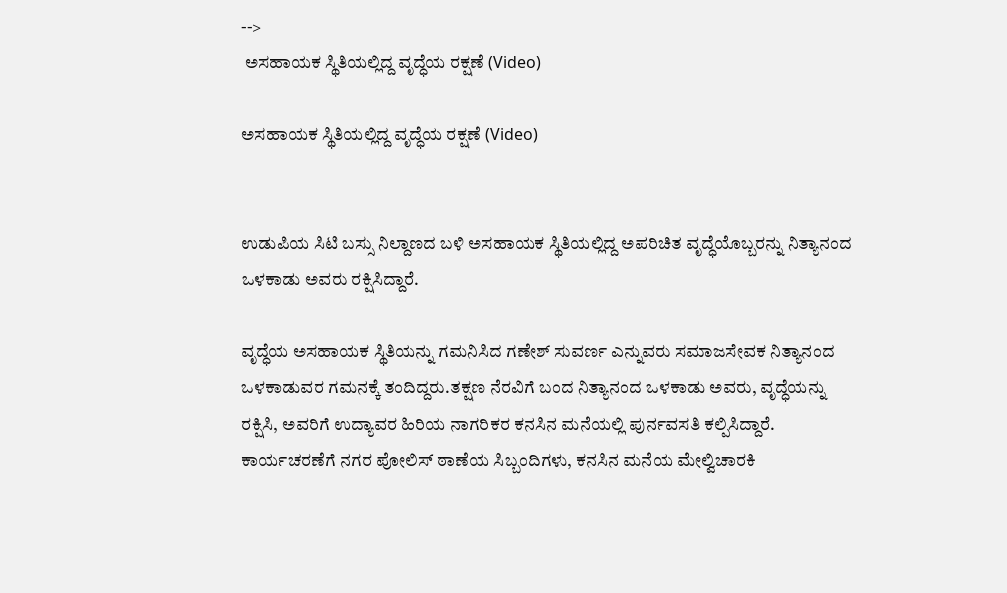-->
 ಅಸಹಾಯಕ ಸ್ಥಿತಿಯಲ್ಲಿದ್ದ ವೃದ್ಧೆಯ ರಕ್ಷಣೆ (Video)

ಅಸಹಾಯಕ ಸ್ಥಿತಿಯಲ್ಲಿದ್ದ ವೃದ್ಧೆಯ ರಕ್ಷಣೆ (Video)


ಉಡುಪಿಯ ಸಿಟಿ ಬಸ್ಸು ನಿಲ್ದಾಣದ ಬಳಿ ಅಸಹಾಯಕ ಸ್ಥಿತಿಯಲ್ಲಿದ್ದ ಅಪರಿಚಿತ ವೃದ್ಧೆಯೊಬ್ಬರನ್ನು ನಿತ್ಯಾನಂದ ಒಳಕಾಡು ಅವರು ರಕ್ಷಿಸಿದ್ದಾರೆ.

ವೃದ್ಧೆಯ ಅಸಹಾಯಕ ಸ್ಥಿತಿಯನ್ನು ಗಮನಿಸಿದ ಗಣೇಶ್ ಸುವರ್ಣ ಎನ್ನುವರು ಸಮಾಜಸೇವಕ ನಿತ್ಯಾನಂದ ಒಳಕಾಡುವರ ಗಮನಕ್ಕೆ ತಂದಿದ್ದರು.ತಕ್ಷಣ ನೆರವಿಗೆ ಬಂದ ನಿತ್ಯಾನಂದ ಒಳಕಾಡು ಅವರು, ವೃದ್ಧೆಯನ್ನು ರಕ್ಷಿಸಿ, ಅವರಿಗೆ ಉದ್ಯಾವರ ಹಿರಿಯ ನಾಗರಿಕರ ಕನಸಿನ ಮನೆಯಲ್ಲಿ ಪುರ್ನವಸತಿ ಕಲ್ಪಿಸಿದ್ದಾರೆ. ಕಾರ್ಯಚರಣೆಗೆ ನಗರ ಪೋಲಿಸ್ ಠಾಣೆಯ ಸಿಬ್ಬಂದಿಗಳು, ಕನಸಿನ ಮನೆಯ ಮೇಲ್ವಿಚಾರಕಿ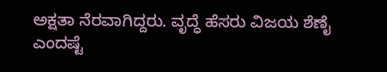ಅಕ್ಷತಾ ನೆರವಾಗಿದ್ದರು. ವೃದ್ಧೆ ಹೆಸರು ವಿಜಯ ಶೆಣೈ ಎಂದಷ್ಟೆ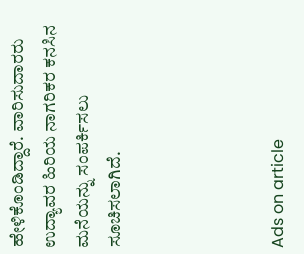ಹೇಳಿಕೊಂಡಿದ್ದಾರೆ. ವಾರಿಸುದಾರರು ಉದ್ಯಾವರ ಹಿರಿಯ ನಾಗರಿಕರ ಕನಸಿನ ಮನೆಯನ್ನು ಸಂಪರ್ಕಿಸಲು ಸೂಚಿಸಲಾಗಿದೆ.




Ads on article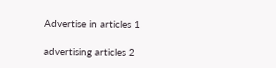Advertise in articles 1

advertising articles 2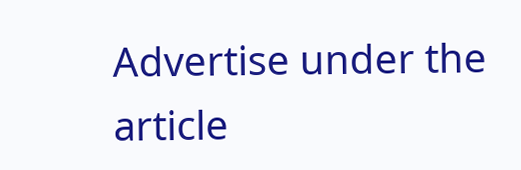Advertise under the article